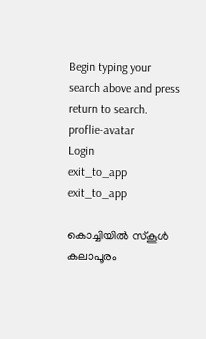Begin typing your search above and press return to search.
proflie-avatar
Login
exit_to_app
exit_to_app

കൊച്ചിയിൽ സ്കൂൾ കലാപൂരം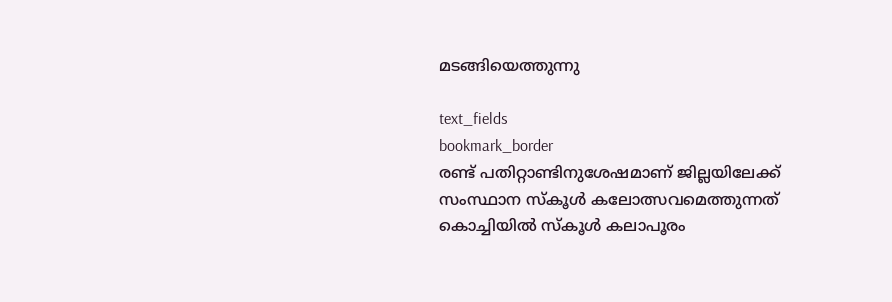മടങ്ങിയെത്തുന്നു

text_fields
bookmark_border
രണ്ട് പതിറ്റാണ്ടിനുശേഷമാണ് ജില്ലയിലേക്ക് സംസ്ഥാന സ്കൂൾ കലോത്സവമെത്തുന്നത്
കൊച്ചിയിൽ സ്കൂൾ കലാപൂരം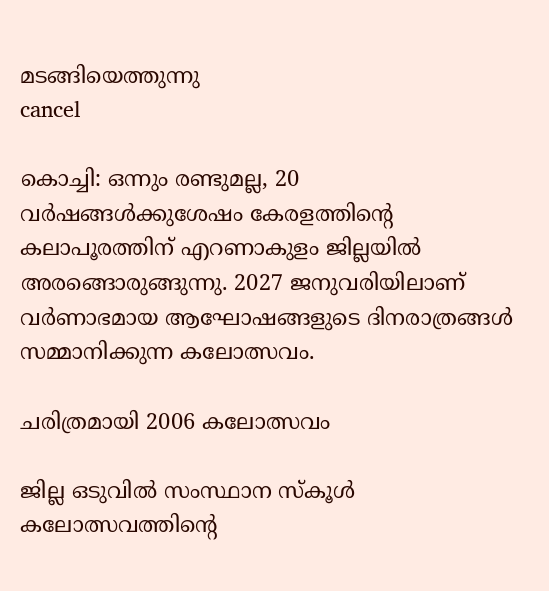മടങ്ങിയെത്തുന്നു
cancel

കൊച്ചി: ഒന്നും രണ്ടുമല്ല, 20 വർഷങ്ങൾക്കുശേഷം കേരളത്തിന്‍റെ കലാപൂരത്തിന് എറണാകുളം ജില്ലയിൽ അരങ്ങൊരുങ്ങുന്നു. 2027 ജനുവരിയിലാണ് വർണാഭമായ ആഘോഷങ്ങളുടെ ദിനരാത്രങ്ങൾ സമ്മാനിക്കുന്ന കലോത്സവം.

ചരിത്രമായി 2006 കലോത്സവം

ജില്ല ഒടുവിൽ സംസ്ഥാന സ്കൂൾ കലോത്സവത്തിന്‍റെ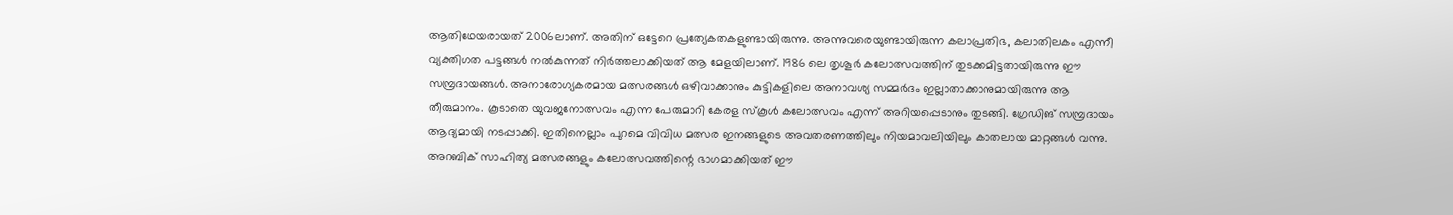ആതിഥേയരായത് 2006ലാണ്. അതിന് ഒട്ടേറെ പ്രത്യേകതകളുണ്ടായിരുന്നു. അന്നുവരെയുണ്ടായിരുന്ന കലാപ്രതിഭ, കലാതിലകം എന്നീ വ്യക്തിഗത പട്ടങ്ങൾ നൽകുന്നത് നിർത്തലാക്കിയത് ആ മേളയിലാണ്. 1986 ലെ തൃശൂർ കലോത്സവത്തിന് തുടക്കമിട്ടതായിരുന്നു ഈ സമ്പ്രദായങ്ങൾ. അനാരോഗ്യകരമായ മത്സരങ്ങൾ ഒഴിവാക്കാനും കുട്ടികളിലെ അനാവശ്യ സമ്മർദം ഇല്ലാതാക്കാനുമായിരുന്നു ആ തീരുമാനം. കൂടാതെ യുവജനോത്സവം എന്ന പേരുമാറി കേരള സ്കൂൾ കലോത്സവം എന്ന് അറിയപ്പെടാനും തുടങ്ങി. ഗ്രേഡിങ് സമ്പ്രദായം ആദ്യമായി നടപ്പാക്കി. ഇതിനെല്ലാം പുറമെ വിവിധ മത്സര ഇനങ്ങളുടെ അവതരണത്തിലും നിയമാവലിയിലും കാതലായ മാറ്റങ്ങൾ വന്നു. അറബിക് സാഹിത്യ മത്സരങ്ങളും കലോത്സവത്തിന്റെ ഭാഗമാക്കിയത് ഈ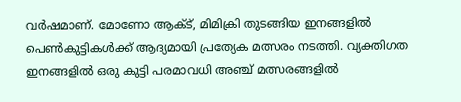വർഷമാണ്. മോണോ ആക്ട്, മിമിക്രി തുടങ്ങിയ ഇനങ്ങളിൽ പെൺകുട്ടികൾക്ക് ആദ്യമായി പ്രത്യേക മത്സരം നടത്തി. വ്യക്തിഗത ഇനങ്ങളിൽ ഒരു കുട്ടി പരമാവധി അഞ്ച് മത്സരങ്ങളിൽ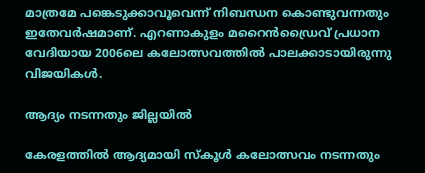മാത്രമേ പങ്കെടുക്കാവൂവെന്ന് നിബന്ധന കൊണ്ടുവന്നതും ഇതേവർഷമാണ്. എറണാകുളം മറൈൻഡ്രൈവ് പ്രധാന വേദിയായ 2006ലെ കലോത്സവത്തിൽ പാലക്കാടായിരുന്നു വിജയികൾ.

ആദ്യം നടന്നതും ജില്ലയിൽ

കേരളത്തിൽ ആദ്യമായി സ്കൂൾ കലോത്സവം നടന്നതും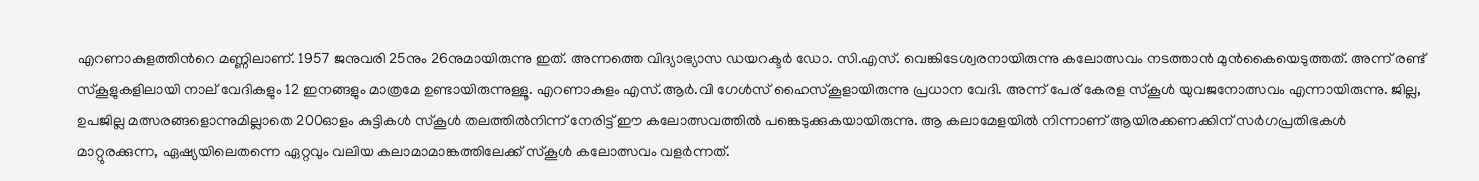എറണാകുളത്തിന്‍റെ മണ്ണിലാണ്. 1957 ജനുവരി 25നും 26നുമായിരുന്നു ഇത്. അന്നത്തെ വിദ്യാഭ്യാസ ഡയറക്ടർ ഡോ. സി.എസ്. വെങ്കിടേശ്വരനായിരുന്നു കലോത്സവം നടത്താൻ മുൻകൈയെടുത്തത്. അന്ന് രണ്ട് സ്‌കൂളുകളിലായി നാല് വേദികളും 12 ഇനങ്ങളും മാത്രമേ ഉണ്ടായിരുന്നുള്ളൂ. എറണാകുളം എസ്.ആർ.വി ഗേൾസ് ഹൈസ്കൂളായിരുന്നു പ്രധാന വേദി. അന്ന് പേര് കേരള സ്‌കൂൾ യുവജനോത്സവം എന്നായിരുന്നു. ജില്ല, ഉപജില്ല മത്സരങ്ങളൊന്നുമില്ലാതെ 200ഓളം കുട്ടികൾ സ്കൂൾ തലത്തിൽനിന്ന് നേരിട്ട് ഈ കലോത്സവത്തിൽ പങ്കെടുക്കുകയായിരുന്നു. ആ കലാമേളയിൽ നിന്നാണ് ആയിരക്കണക്കിന് സർഗപ്രതിഭകൾ മാറ്റുരക്കുന്ന, ഏഷ്യയിലെതന്നെ ഏറ്റവും വലിയ കലാമാമാങ്കത്തിലേക്ക് സ്കൂൾ കലോത്സവം വളർന്നത്.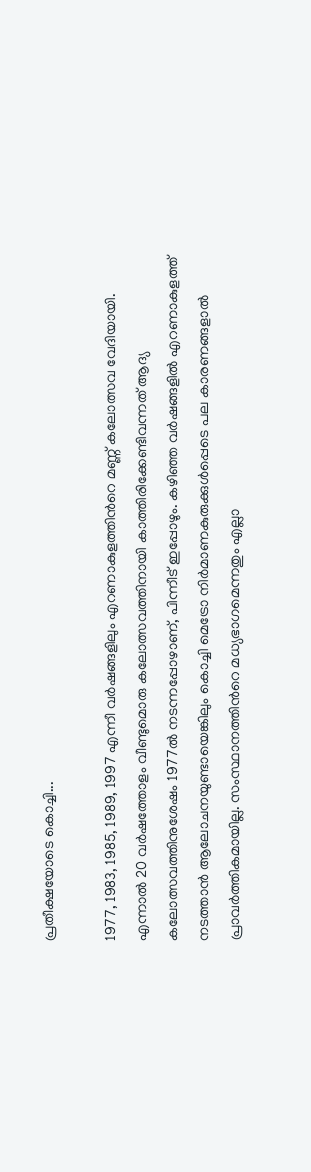പ്രതീക്ഷയോടെ കൊച്ചി...

1977, 1983, 1985, 1989, 1997 എന്നീ വർഷങ്ങളിലും എറണാകുളത്തിന്‍റെ മണ്ണ് കലോത്സവ വേദിയായി. എന്നാൽ 20 വർഷത്തോളം വീണ്ടുമൊരു കലോത്സവത്തിനായി കാത്തിരിക്കേണ്ടിവന്നത് ആദ്യ കലോത്സവത്തിനുശേഷം 1977ൽ നടന്നപ്പോഴാണ്, പിന്നീട് ഇപ്പോഴും. കഴിഞ്ഞ വർഷങ്ങളിൽ എറണാകുളത്ത് നടത്താൻ ആലോചനയുണ്ടായെങ്കിലും കൊച്ചി മെട്രോ നിർമാണകുരുക്കുൾപ്പെടെ പല കാരണങ്ങളാൽ പ്രാവർത്തികമായില്ല. സംസ്ഥാനത്തിന്‍റെ മധ്യഭാഗമെന്നതും എല്ലാ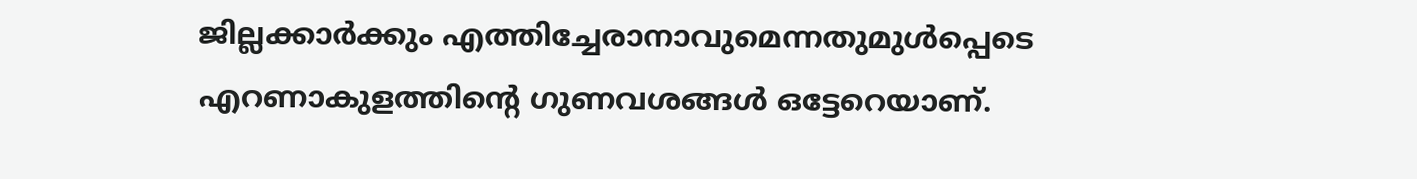ജില്ലക്കാർക്കും എത്തിച്ചേരാനാവുമെന്നതുമുൾപ്പെടെ എറണാകുളത്തിന്‍റെ ഗുണവശങ്ങൾ ഒട്ടേറെയാണ്.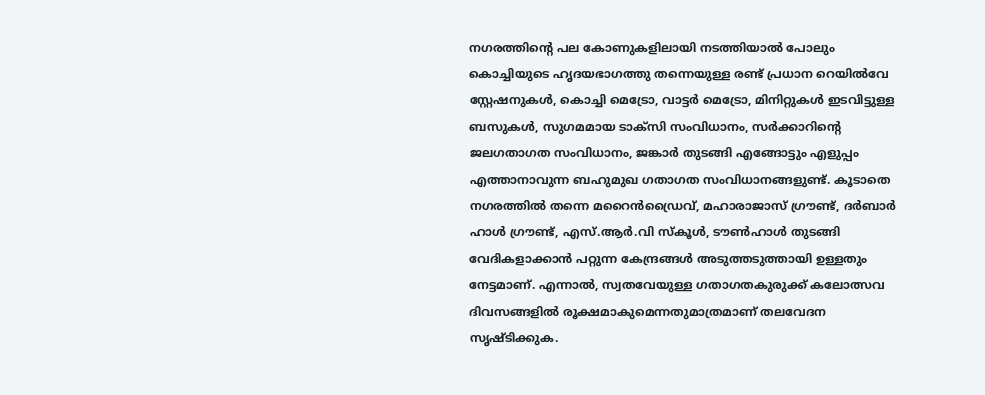നഗരത്തിന്‍റെ പല കോണുകളിലായി നടത്തിയാൽ പോലും കൊച്ചിയുടെ ഹൃദയഭാഗത്തു തന്നെയുള്ള രണ്ട് പ്രധാന റെയിൽവേ സ്റ്റേഷനുകൾ, കൊച്ചി മെട്രോ, വാട്ടർ മെട്രോ, മിനിറ്റുകൾ ഇടവിട്ടുള്ള ബസുകൾ, സുഗമമായ ടാക്സി സംവിധാനം, സർക്കാറിന്‍റെ ജലഗതാഗത സംവിധാനം, ജങ്കാർ തുടങ്ങി എങ്ങോട്ടും എളുപ്പം എത്താനാവുന്ന ബഹുമുഖ ഗതാഗത സംവിധാനങ്ങളുണ്ട്. കൂടാതെ നഗരത്തിൽ തന്നെ മറൈൻഡ്രൈവ്, മഹാരാജാസ് ഗ്രൗണ്ട്, ദർബാർ ഹാൾ ഗ്രൗണ്ട്, എസ്.ആർ.വി സ്കൂൾ, ടൗൺഹാൾ തുടങ്ങി വേദികളാക്കാൻ പറ്റുന്ന കേന്ദ്രങ്ങൾ അടുത്തടുത്തായി ഉള്ളതും നേട്ടമാണ്. എന്നാൽ, സ്വതവേയുള്ള ഗതാഗതകുരുക്ക് കലോത്സവ ദിവസങ്ങളിൽ രൂക്ഷമാകുമെന്നതുമാത്രമാണ് തലവേദന സൃഷ്ടിക്കുക.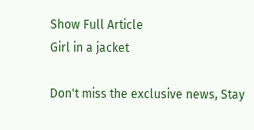Show Full Article
Girl in a jacket

Don't miss the exclusive news, Stay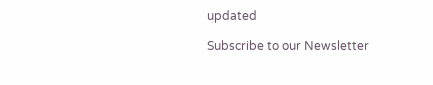updated

Subscribe to our Newsletter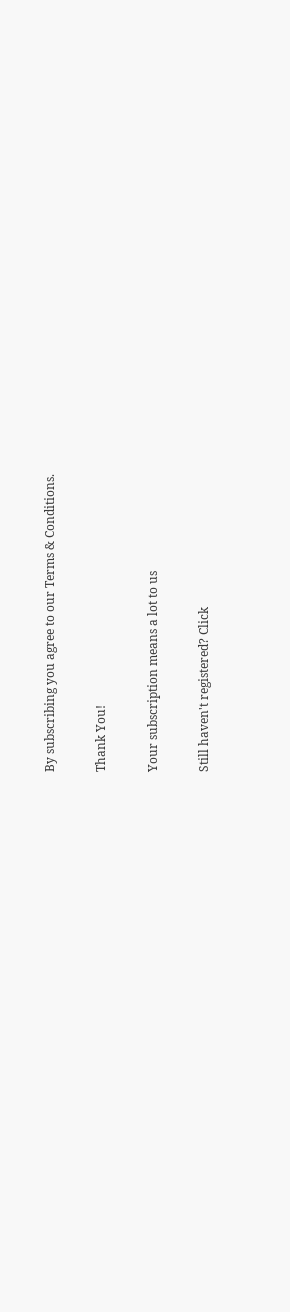By subscribing you agree to our Terms & Conditions.

Thank You!

Your subscription means a lot to us

Still haven't registered? Click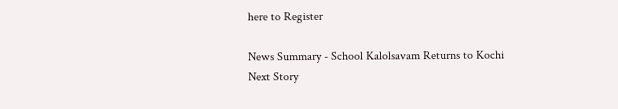here to Register

News Summary - School Kalolsavam Returns to Kochi
Next Story